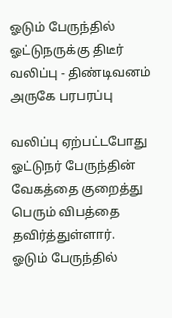ஓடும் பேருந்தில் ஓட்டுநருக்கு திடீர் வலிப்பு - திண்டிவனம் அருகே பரபரப்பு

வலிப்பு ஏற்பட்டபோது ஓட்டுநர் பேருந்தின் வேகத்தை குறைத்து பெரும் விபத்தை தவிர்த்துள்ளார்.
ஓடும் பேருந்தில்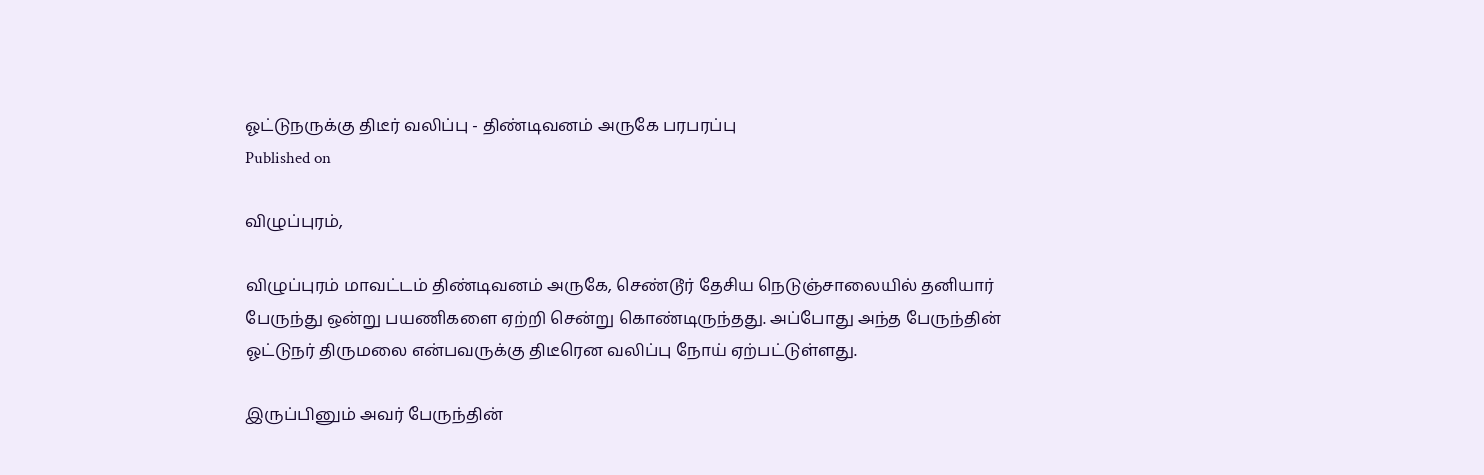ஓட்டுநருக்கு திடீர் வலிப்பு - திண்டிவனம் அருகே பரபரப்பு
Published on

விழுப்புரம்,

விழுப்புரம் மாவட்டம் திண்டிவனம் அருகே, செண்டூர் தேசிய நெடுஞ்சாலையில் தனியார் பேருந்து ஒன்று பயணிகளை ஏற்றி சென்று கொண்டிருந்தது. அப்போது அந்த பேருந்தின் ஓட்டுநர் திருமலை என்பவருக்கு திடீரென வலிப்பு நோய் ஏற்பட்டுள்ளது.

இருப்பினும் அவர் பேருந்தின்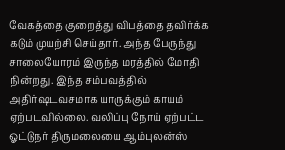வேகத்தை குறைத்து விபத்தை தவிர்க்க கடும் முயற்சி செய்தார். அந்த பேருந்து சாலையோரம் இருந்த மரத்தில் மோதி நின்றது. இந்த சம்பவத்தில் அதிர்ஷடவசமாக யாருக்கும் காயம் ஏற்படவில்லை. வலிப்பு நோய் ஏற்பட்ட ஓட்டுநர் திருமலையை ஆம்புலன்ஸ்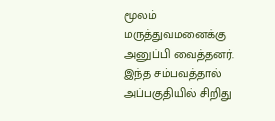மூலம் மருத்துவமனைக்கு அனுப்பி வைத்தனர். இந்த சம்பவத்தால் அப்பகுதியில் சிறிது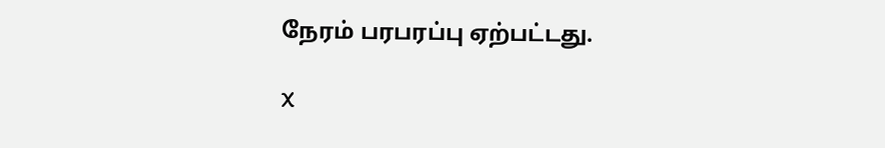நேரம் பரபரப்பு ஏற்பட்டது.

X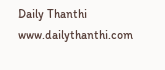Daily Thanthi
www.dailythanthi.com